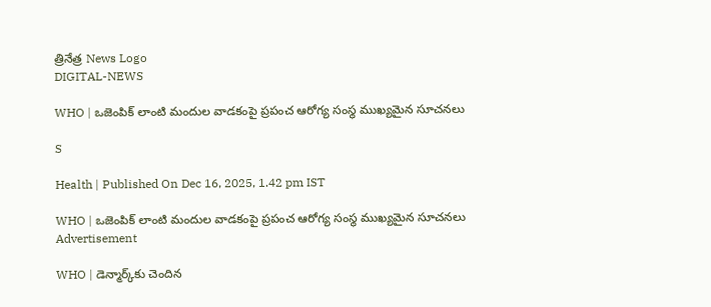త్రినేత్ర News Logo
DIGITAL-NEWS

WHO | ఒజెంపిక్ లాంటి మందుల వాడ‌కంపై ప్ర‌పంచ ఆరోగ్య సంస్థ ముఖ్య‌మైన సూచ‌న‌లు

S

Health | Published On Dec 16, 2025, 1.42 pm IST

WHO | ఒజెంపిక్ లాంటి మందుల వాడ‌కంపై ప్ర‌పంచ ఆరోగ్య సంస్థ ముఖ్య‌మైన సూచ‌న‌లు
Advertisement

WHO | డెన్మార్క్‌కు చెందిన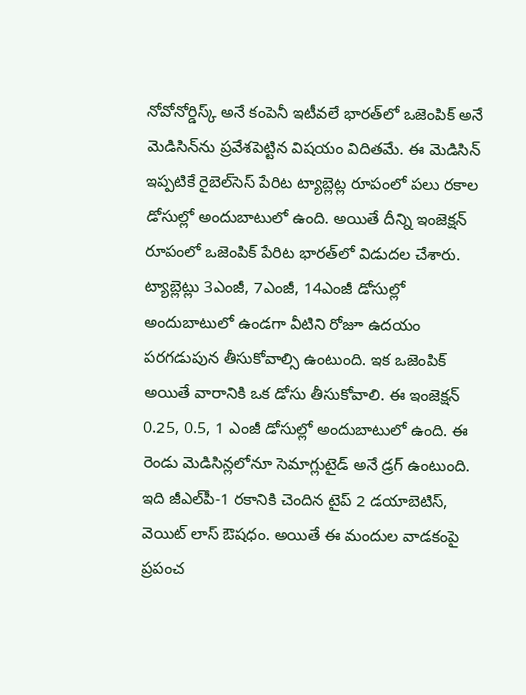నోవోనోర్డిస్క్ అనే కంపెనీ ఇటీవ‌లే భార‌త్‌లో ఒజెంపిక్ అనే మెడిసిన్‌ను ప్ర‌వేశ‌పెట్టిన విష‌యం విదిత‌మే. ఈ మెడిసిన్ ఇప్ప‌టికే రైబెల్‌సెస్ పేరిట ట్యాబ్లెట్ల రూపంలో ప‌లు ర‌కాల డోసుల్లో అందుబాటులో ఉంది. అయితే దీన్ని ఇంజెక్ష‌న్ రూపంలో ఒజెంపిక్ పేరిట భార‌త్‌లో విడుద‌ల చేశారు. ట్యాబ్లెట్లు 3ఎంజీ, 7ఎంజీ, 14ఎంజీ డోసుల్లో అందుబాటులో ఉండ‌గా వీటిని రోజూ ఉద‌యం ప‌ర‌గ‌డుపున తీసుకోవాల్సి ఉంటుంది. ఇక ఒజెంపిక్ అయితే వారానికి ఒక డోసు తీసుకోవాలి. ఈ ఇంజెక్ష‌న్ 0.25, 0.5, 1 ఎంజీ డోసుల్లో అందుబాటులో ఉంది. ఈ రెండు మెడిసిన్ల‌లోనూ సెమాగ్లుటైడ్ అనే డ్ర‌గ్ ఉంటుంది. ఇది జీఎల్‌పీ-1 ర‌కానికి చెందిన టైప్ 2 డ‌యాబెటిస్‌, వెయిట్ లాస్ ఔష‌ధం. అయితే ఈ మందుల వాడ‌కంపై ప్ర‌పంచ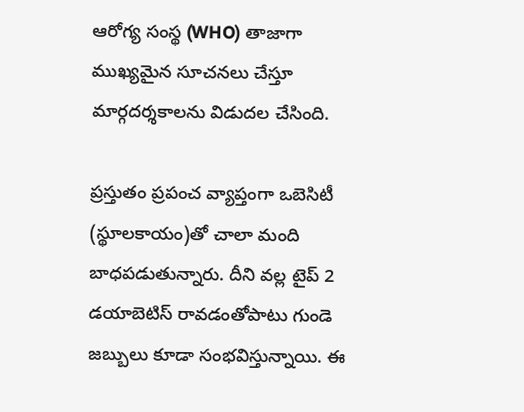ఆరోగ్య సంస్థ (WHO) తాజాగా ముఖ్య‌మైన సూచ‌న‌లు చేస్తూ మార్గ‌ద‌ర్శ‌కాల‌ను విడుద‌ల చేసింది.

ప్ర‌స్తుతం ప్ర‌పంచ వ్యాప్తంగా ఒబెసిటీ (స్థూల‌కాయం)తో చాలా మంది బాధ‌ప‌డుతున్నారు. దీని వ‌ల్ల టైప్ 2 డయాబెటిస్ రావ‌డంతోపాటు గుండె జ‌బ్బులు కూడా సంభ‌విస్తున్నాయి. ఈ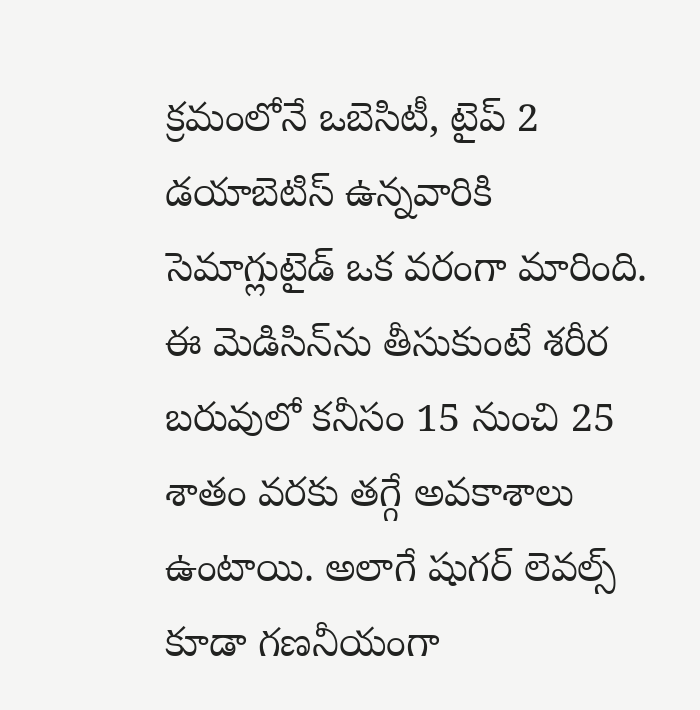క్ర‌మంలోనే ఒబెసిటీ, టైప్ 2 డ‌యాబెటిస్ ఉన్న‌వారికి సెమాగ్లుటైడ్ ఒక వ‌రంగా మారింది. ఈ మెడిసిన్‌ను తీసుకుంటే శ‌రీర బ‌రువులో క‌నీసం 15 నుంచి 25 శాతం వ‌ర‌కు త‌గ్గే అవ‌కాశాలు ఉంటాయి. అలాగే షుగ‌ర్ లెవ‌ల్స్ కూడా గ‌ణ‌నీయంగా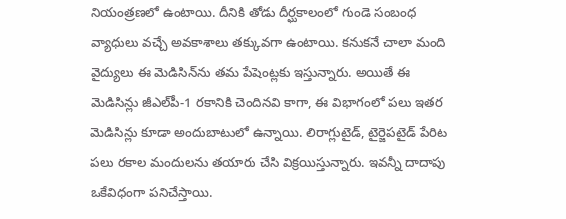నియంత్ర‌ణ‌లో ఉంటాయి. దీనికి తోడు దీర్ఘ‌కాలంలో గుండె సంబంధ వ్యాధులు వ‌చ్చే అవ‌కాశాలు త‌క్కువ‌గా ఉంటాయి. క‌నుక‌నే చాలా మంది వైద్యులు ఈ మెడిసిన్‌ను త‌మ పేషెంట్ల‌కు ఇస్తున్నారు. అయితే ఈ మెడిసిన్లు జీఎల్‌పీ-1 ర‌కానికి చెందిన‌వి కాగా, ఈ విభాగంలో ప‌లు ఇత‌ర మెడిసిన్లు కూడా అందుబాటులో ఉన్నాయి. లిరాగ్లుటైడ్‌, టైర్జెప‌టైడ్ పేరిట ప‌లు ర‌కాల మందుల‌ను త‌యారు చేసి విక్ర‌యిస్తున్నారు. ఇవ‌న్నీ దాదాపు ఒకేవిధంగా ప‌నిచేస్తాయి.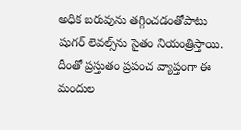అధిక బ‌రువును త‌గ్గించ‌డంతోపాటు షుగ‌ర్ లెవ‌ల్స్‌ను సైతం నియంత్రిస్తాయి. దీంతో ప్ర‌స్తుతం ప్ర‌పంచ వ్యాప్తంగా ఈ మందుల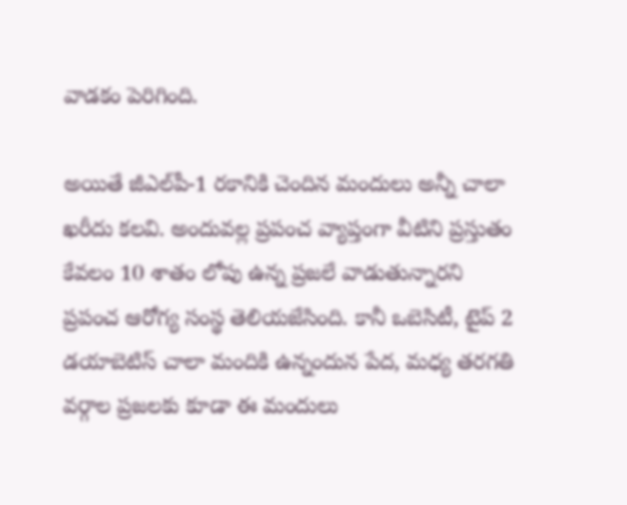వాడ‌కం పెరిగింది.

అయితే జీఎల్‌పీ-1 ర‌కానికి చెందిన మందులు అన్నీ చాలా ఖ‌రీదు క‌ల‌వి. అందువ‌ల్ల ప్ర‌పంచ వ్యాప్తంగా వీటిని ప్ర‌స్తుతం కేవ‌లం 10 శాతం లోపు ఉన్న ప్ర‌జ‌లే వాడుతున్నార‌ని ప్ర‌పంచ ఆరోగ్య సంస్థ తెలియ‌జేసింది. కానీ ఒబెసిటీ, టైప్ 2 డ‌యాబెటిస్ చాలా మందికి ఉన్నందున పేద‌, మ‌ధ్య త‌ర‌గ‌తి వ‌ర్గాల ప్ర‌జ‌ల‌కు కూడా ఈ మందులు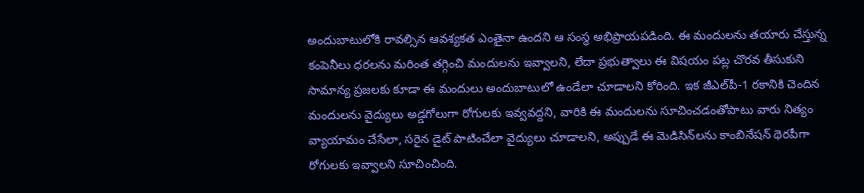అందుబాటులోకి రావ‌ల్సిన ఆవ‌శ్య‌క‌త ఎంతైనా ఉంద‌ని ఆ సంస్థ అభిప్రాయ‌ప‌డింది. ఈ మందుల‌ను త‌యారు చేస్తున్న కంపెనీలు ధ‌ర‌ల‌ను మ‌రింత త‌గ్గించి మందుల‌ను ఇవ్వాల‌ని, లేదా ప్ర‌భుత్వాలు ఈ విష‌యం ప‌ట్ల చొర‌వ తీసుకుని సామాన్య ప్ర‌జ‌ల‌కు కూడా ఈ మందులు అందుబాటులో ఉండేలా చూడాల‌ని కోరింది. ఇక జీఎల్‌పీ-1 ర‌కానికి చెందిన మందుల‌ను వైద్యులు అడ్డ‌గోలుగా రోగుల‌కు ఇవ్వ‌వ‌ద్ద‌ని, వారికి ఈ మందుల‌ను సూచించ‌డంతోపాటు వారు నిత్యం వ్యాయామం చేసేలా, స‌రైన డైట్ పాటించేలా వైద్యులు చూడాల‌ని, అప్పుడే ఈ మెడిసిన్‌ల‌ను కాంబినేష‌న్ థెర‌పీగా రోగుల‌కు ఇవ్వాల‌ని సూచించింది.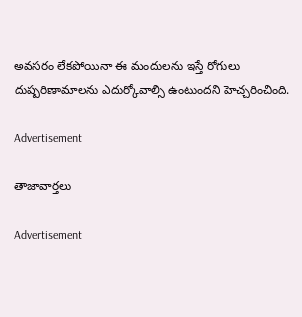అవ‌స‌రం లేక‌పోయినా ఈ మందుల‌ను ఇస్తే రోగులు దుష్ప‌రిణామాల‌ను ఎదుర్కోవాల్సి ఉంటుంద‌ని హెచ్చ‌రించింది.

Advertisement

తాజావార్తలు

Advertisement